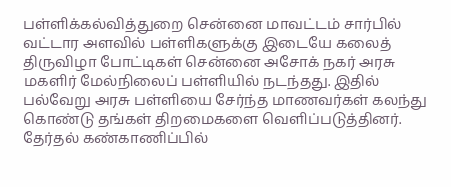பள்ளிக்கல்வித்துறை சென்னை மாவட்டம் சார்பில் வட்டார அளவில் பள்ளிகளுக்கு இடையே கலைத் திருவிழா போட்டிகள் சென்னை அசோக் நகர் அரசு மகளிர் மேல்நிலைப் பள்ளியில் நடந்தது. இதில் பல்வேறு அரசு பள்ளியை சேர்ந்த மாணவர்கள் கலந்து கொண்டு தங்கள் திறமைகளை வெளிப்படுத்தினர்.
தேர்தல் கண்காணிப்பில்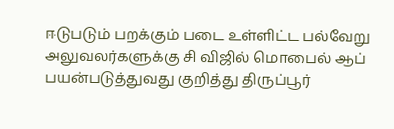ஈடுபடும் பறக்கும் படை உள்ளிட்ட பல்வேறு அலுவலர்களுக்கு சி விஜில் மொபைல் ஆப் பயன்படுத்துவது குறித்து திருப்பூர்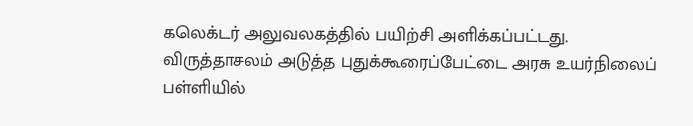கலெக்டர் அலுவலகத்தில் பயிற்சி அளிக்கப்பட்டது.
விருத்தாசலம் அடுத்த புதுக்கூரைப்பேட்டை அரசு உயர்நிலைப் பள்ளியில்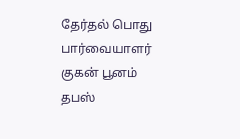தேர்தல் பொது பார்வையாளர் குகன் பூனம் தபஸ்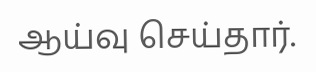ஆய்வு செய்தார்.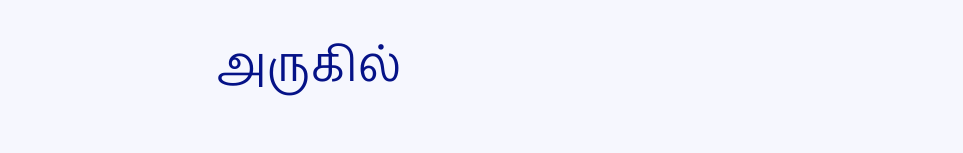அருகில்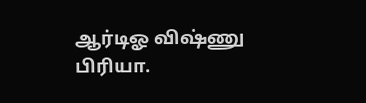ஆர்டிஓ விஷ்ணு பிரியா.